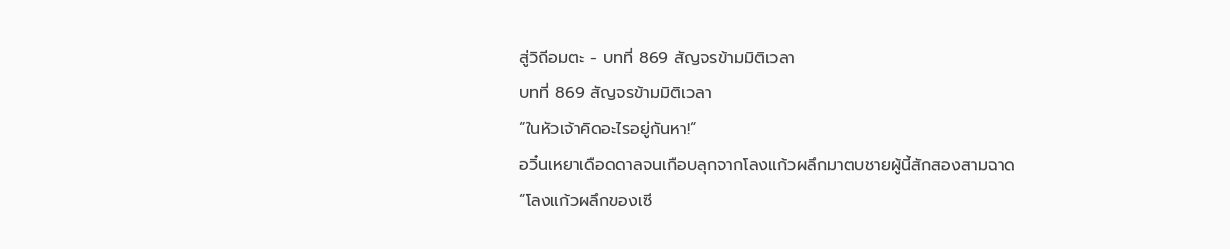สู่วิถีอมตะ - บทที่ 869 สัญจรข้ามมิติเวลา
บทที่ 869 สัญจรข้ามมิติเวลา
“ในหัวเจ้าคิดอะไรอยู่กันหา!”
อวิ๋นเหยาเดือดดาลจนเกือบลุกจากโลงแก้วผลึกมาตบชายผู้นี้สักสองสามฉาด
“โลงแก้วผลึกของเซี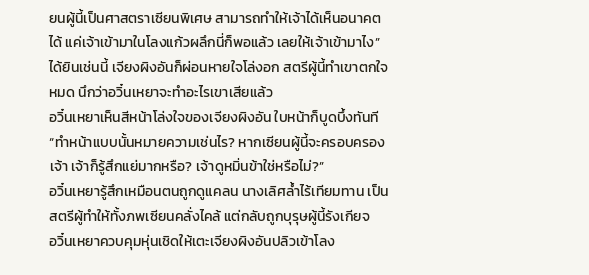ยนผู้นี้เป็นศาสตราเซียนพิเศษ สามารถทำให้เจ้าได้เห็นอนาคตได้ แค่เจ้าเข้ามาในโลงแก้วผลึกนี่ก็พอแล้ว เลยให้เจ้าเข้ามาไง”
ได้ยินเช่นนี้ เจียงผิงอันก็ผ่อนหายใจโล่งอก สตรีผู้นี้ทำเขาตกใจหมด นึกว่าอวิ๋นเหยาจะทำอะไรเขาเสียแล้ว
อวิ๋นเหยาเห็นสีหน้าโล่งใจของเจียงผิงอัน ใบหน้าก็บูดบึ้งทันที
“ทำหน้าแบบนั้นหมายความเช่นไร? หากเซียนผู้นี้จะครอบครองเจ้า เจ้าก็รู้สึกแย่มากหรือ? เจ้าดูหมิ่นข้าใช่หรือไม่?”
อวิ๋นเหยารู้สึกเหมือนตนถูกดูแคลน นางเลิศล้ำไร้เทียมทาน เป็นสตรีผู้ทำให้ทั้งภพเซียนคลั่งไคล้ แต่กลับถูกบุรุษผู้นี้รังเกียจ
อวิ๋นเหยาควบคุมหุ่นเชิดให้เตะเจียงผิงอันปลิวเข้าโลง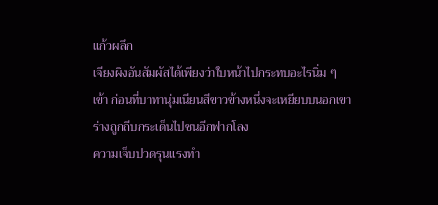แก้วผลึก
เจียงผิงอันสัมผัสได้เพียงว่าใบหน้าไปกระทบอะไรนิ่ม ๆ เข้า ก่อนที่บาทานุ่มเนียนสีขาวข้างหนึ่งจะเหยียบบนอกเขา ร่างถูกถีบกระเด็นไปชนอีกฟากโลง
ความเจ็บปวดรุนแรงทำ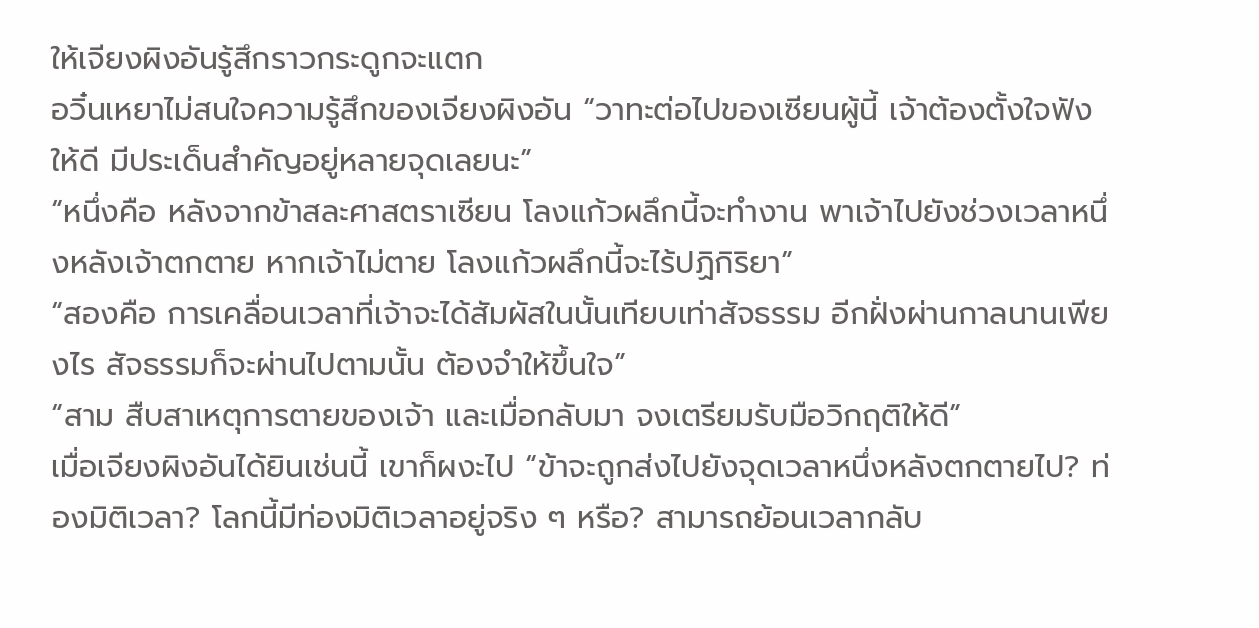ให้เจียงผิงอันรู้สึกราวกระดูกจะแตก
อวิ๋นเหยาไม่สนใจความรู้สึกของเจียงผิงอัน “วาทะต่อไปของเซียนผู้นี้ เจ้าต้องตั้งใจฟังให้ดี มีประเด็นสำคัญอยู่หลายจุดเลยนะ”
“หนึ่งคือ หลังจากข้าสละศาสตราเซียน โลงแก้วผลึกนี้จะทำงาน พาเจ้าไปยังช่วงเวลาหนึ่งหลังเจ้าตกตาย หากเจ้าไม่ตาย โลงแก้วผลึกนี้จะไร้ปฏิกิริยา”
“สองคือ การเคลื่อนเวลาที่เจ้าจะได้สัมผัสในนั้นเทียบเท่าสัจธรรม อีกฝั่งผ่านกาลนานเพียงไร สัจธรรมก็จะผ่านไปตามนั้น ต้องจำให้ขึ้นใจ”
“สาม สืบสาเหตุการตายของเจ้า และเมื่อกลับมา จงเตรียมรับมือวิกฤติให้ดี”
เมื่อเจียงผิงอันได้ยินเช่นนี้ เขาก็ผงะไป “ข้าจะถูกส่งไปยังจุดเวลาหนึ่งหลังตกตายไป? ท่องมิติเวลา? โลกนี้มีท่องมิติเวลาอยู่จริง ๆ หรือ? สามารถย้อนเวลากลับ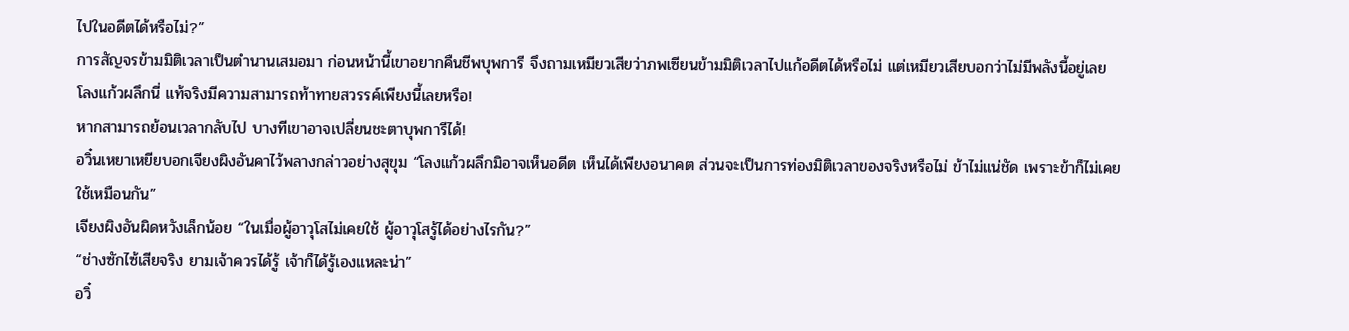ไปในอดีตได้หรือไม่?”
การสัญจรข้ามมิติเวลาเป็นตำนานเสมอมา ก่อนหน้านี้เขาอยากคืนชีพบุพการี จึงถามเหมียวเสียว่าภพเซียนข้ามมิติเวลาไปแก้อดีตได้หรือไม่ แต่เหมียวเสียบอกว่าไม่มีพลังนี้อยู่เลย
โลงแก้วผลึกนี่ แท้จริงมีความสามารถท้าทายสวรรค์เพียงนี้เลยหรือ!
หากสามารถย้อนเวลากลับไป บางทีเขาอาจเปลี่ยนชะตาบุพการีได้!
อวิ๋นเหยาเหยียบอกเจียงผิงอันคาไว้พลางกล่าวอย่างสุขุม “โลงแก้วผลึกมิอาจเห็นอดีต เห็นได้เพียงอนาคต ส่วนจะเป็นการท่องมิติเวลาของจริงหรือไม่ ข้าไม่แน่ชัด เพราะข้าก็ไม่เคยใช้เหมือนกัน”
เจียงผิงอันผิดหวังเล็กน้อย “ในเมื่อผู้อาวุโสไม่เคยใช้ ผู้อาวุโสรู้ได้อย่างไรกัน?”
“ช่างซักไซ้เสียจริง ยามเจ้าควรได้รู้ เจ้าก็ได้รู้เองแหละน่า”
อวิ๋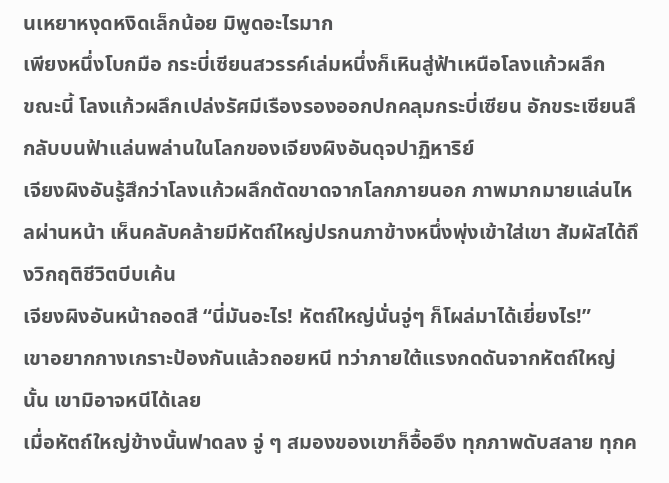นเหยาหงุดหงิดเล็กน้อย มิพูดอะไรมาก
เพียงหนึ่งโบกมือ กระบี่เซียนสวรรค์เล่มหนึ่งก็เหินสู่ฟ้าเหนือโลงแก้วผลึก
ขณะนี้ โลงแก้วผลึกเปล่งรัศมีเรืองรองออกปกคลุมกระบี่เซียน อักขระเซียนลึกลับบนฟ้าแล่นพล่านในโลกของเจียงผิงอันดุจปาฏิหาริย์
เจียงผิงอันรู้สึกว่าโลงแก้วผลึกตัดขาดจากโลกภายนอก ภาพมากมายแล่นไหลผ่านหน้า เห็นคลับคล้ายมีหัตถ์ใหญ่ปรกนภาข้างหนึ่งพุ่งเข้าใส่เขา สัมผัสได้ถึงวิกฤติชีวิตบีบเค้น
เจียงผิงอันหน้าถอดสี “นี่มันอะไร! หัตถ์ใหญ่นั่นจู่ๆ ก็โผล่มาได้เยี่ยงไร!”
เขาอยากกางเกราะป้องกันแล้วถอยหนี ทว่าภายใต้แรงกดดันจากหัตถ์ใหญ่นั้น เขามิอาจหนีได้เลย
เมื่อหัตถ์ใหญ่ข้างนั้นฟาดลง จู่ ๆ สมองของเขาก็อื้ออึง ทุกภาพดับสลาย ทุกค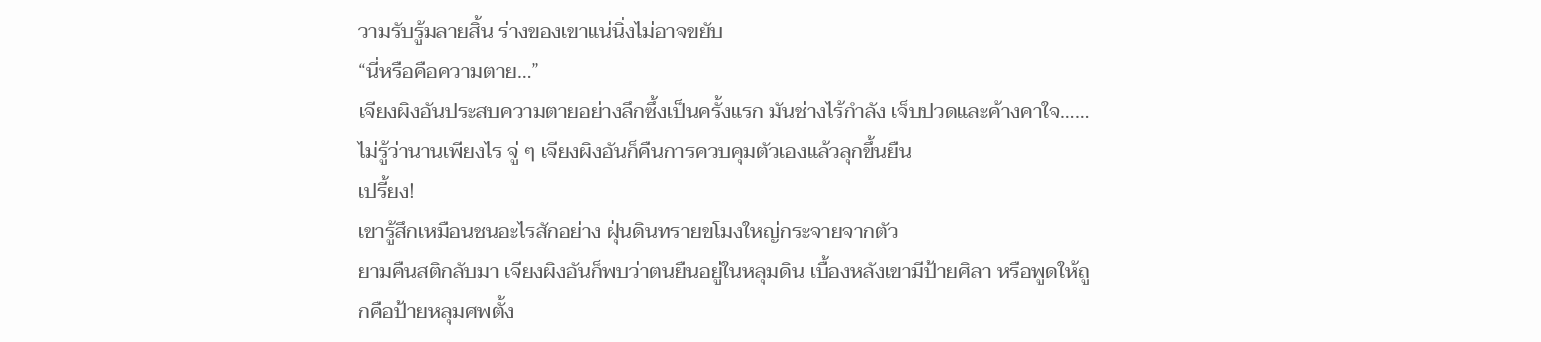วามรับรู้มลายสิ้น ร่างของเขาแน่นิ่งไม่อาจขยับ
“นี่หรือคือความตาย…”
เจียงผิงอันประสบความตายอย่างลึกซึ้งเป็นครั้งแรก มันช่างไร้กำลัง เจ็บปวดและค้างคาใจ……
ไม่รู้ว่านานเพียงไร จู่ ๆ เจียงผิงอันก็คืนการควบคุมตัวเองแล้วลุกขึ้นยืน
เปรี้ยง!
เขารู้สึกเหมือนชนอะไรสักอย่าง ฝุ่นดินทรายขโมงใหญ่กระจายจากตัว
ยามคืนสติกลับมา เจียงผิงอันก็พบว่าตนยืนอยู่ในหลุมดิน เบื้องหลังเขามีป้ายศิลา หรือพูดให้ถูกคือป้ายหลุมศพตั้ง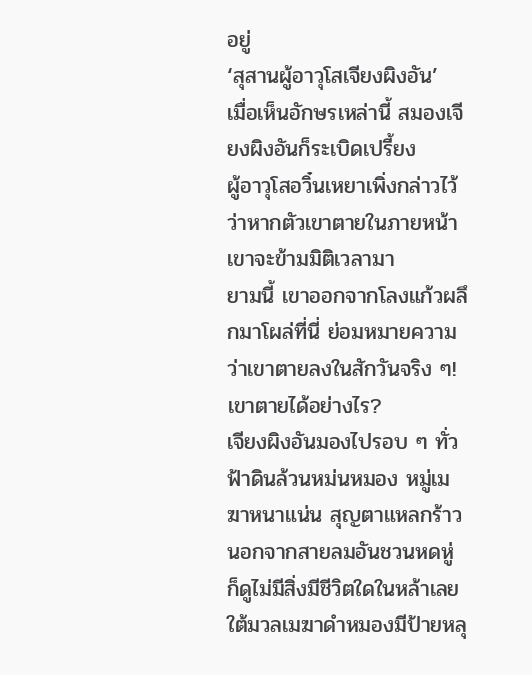อยู่
‘สุสานผู้อาวุโสเจียงผิงอัน’
เมื่อเห็นอักษรเหล่านี้ สมองเจียงผิงอันก็ระเบิดเปรี้ยง
ผู้อาวุโสอวิ๋นเหยาเพิ่งกล่าวไว้ ว่าหากตัวเขาตายในภายหน้า เขาจะข้ามมิติเวลามา
ยามนี้ เขาออกจากโลงแก้วผลึกมาโผล่ที่นี่ ย่อมหมายความว่าเขาตายลงในสักวันจริง ๆ!
เขาตายได้อย่างไร?
เจียงผิงอันมองไปรอบ ๆ ทั่วฟ้าดินล้วนหม่นหมอง หมู่เมฆาหนาแน่น สุญตาแหลกร้าว นอกจากสายลมอันชวนหดหู่ ก็ดูไม่มีสิ่งมีชีวิตใดในหล้าเลย
ใต้มวลเมฆาดำหมองมีป้ายหลุ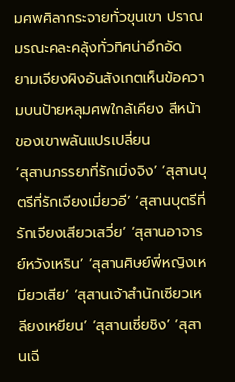มศพศิลากระจายทั่วขุนเขา ปราณมรณะคละคลุ้งทั่วทิศน่าอึกอัด
ยามเจียงผิงอันสังเกตเห็นข้อความบนป้ายหลุมศพใกล้เคียง สีหน้าของเขาพลันแปรเปลี่ยน
‘สุสานภรรยาที่รักเมิ่งจิง’ ‘สุสานบุตรีที่รักเจียงเมี่ยวอี’ ‘สุสานบุตรีที่รักเจียงเสียวเสวี่ย’ ‘สุสานอาจารย์หวังเหริน’ ‘สุสานศิษย์พี่หญิงเหมียวเสีย’ ‘สุสานเจ้าสำนักเซียวเหลียงเหยียน’ ‘สุสานเซี่ยชิง’ ‘สุสานเฉี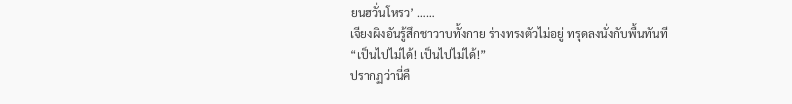ยนฮวั่นโหรว’ ……
เจียงผิงอันรู้สึกชาวาบทั้งกาย ร่างทรงตัวไม่อยู่ ทรุดลงนั่งกับพื้นทันที
“เป็นไปไม่ได้! เป็นไปไม่ได้!”
ปรากฏว่านี่คื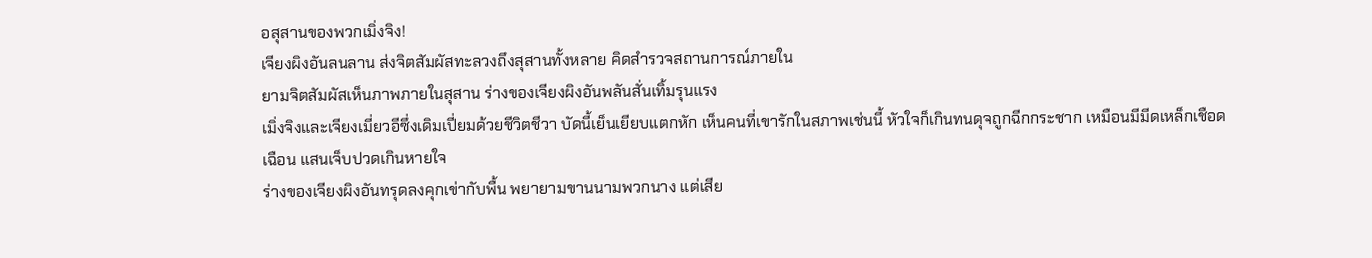อสุสานของพวกเมิ่งจิง!
เจียงผิงอันลนลาน ส่งจิตสัมผัสทะลวงถึงสุสานทั้งหลาย คิดสำรวจสถานการณ์ภายใน
ยามจิตสัมผัสเห็นภาพภายในสุสาน ร่างของเจียงผิงอันพลันสั่นเทิ้มรุนแรง
เมิ่งจิงและเจียงเมี่ยวอีซึ่งเดิมเปี่ยมด้วยชีวิตชีวา บัดนี้เย็นเยียบแตกหัก เห็นคนที่เขารักในสภาพเช่นนี้ หัวใจก็เกินทนดุจถูกฉีกกระชาก เหมือนมีมีดเหล็กเชือดเฉือน แสนเจ็บปวดเกินหายใจ
ร่างของเจียงผิงอันทรุดลงคุกเข่ากับพื้น พยายามขานนามพวกนาง แต่เสีย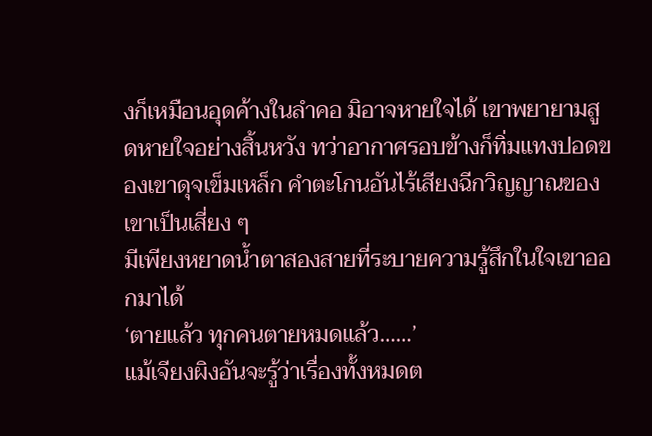งก็เหมือนอุดค้างในลำคอ มิอาจหายใจได้ เขาพยายามสูดหายใจอย่างสิ้นหวัง ทว่าอากาศรอบข้างก็ทิ่มแทงปอดของเขาดุจเข็มเหล็ก คำตะโกนอันไร้เสียงฉีกวิญญาณของเขาเป็นเสี่ยง ๆ
มีเพียงหยาดน้ำตาสองสายที่ระบายความรู้สึกในใจเขาออกมาได้
‘ตายแล้ว ทุกคนตายหมดแล้ว……’
แม้เจียงผิงอันจะรู้ว่าเรื่องทั้งหมดต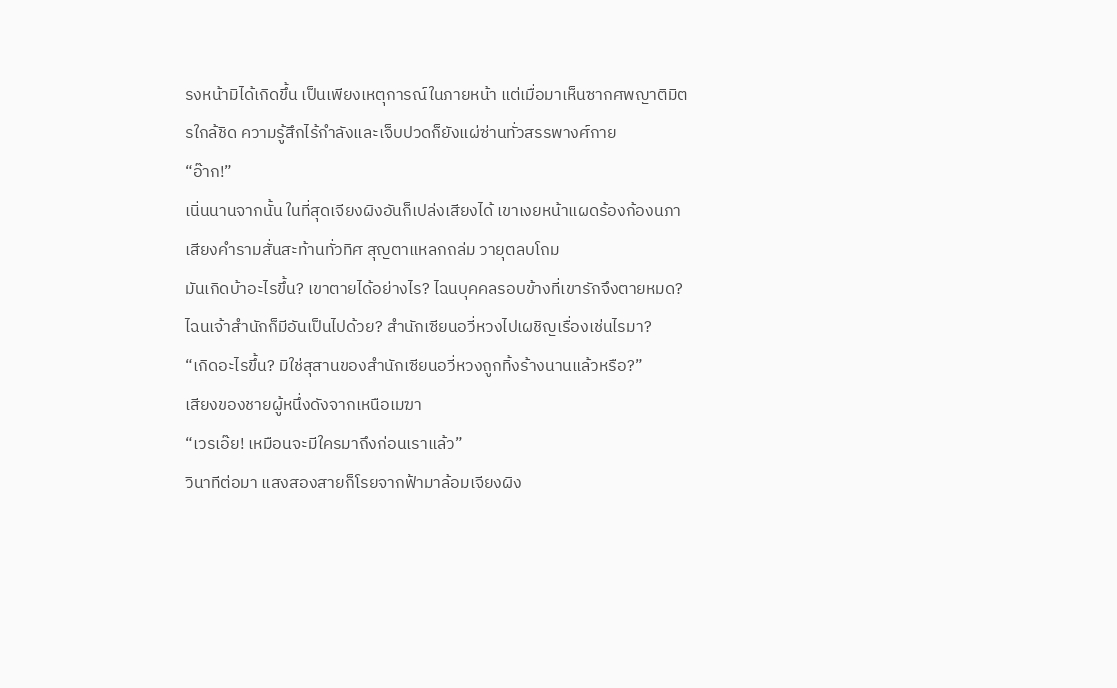รงหน้ามิได้เกิดขึ้น เป็นเพียงเหตุการณ์ในภายหน้า แต่เมื่อมาเห็นซากศพญาติมิตรใกล้ชิด ความรู้สึกไร้กำลังและเจ็บปวดก็ยังแผ่ซ่านทั่วสรรพางศ์กาย
“อ๊าก!”
เนิ่นนานจากนั้น ในที่สุดเจียงผิงอันก็เปล่งเสียงได้ เขาเงยหน้าแผดร้องก้องนภา เสียงคำรามสั่นสะท้านทั่วทิศ สุญตาแหลกถล่ม วายุตลบโถม
มันเกิดบ้าอะไรขึ้น? เขาตายได้อย่างไร? ไฉนบุคคลรอบข้างที่เขารักจึงตายหมด? ไฉนเจ้าสำนักก็มีอันเป็นไปด้วย? สำนักเซียนอวี่หวงไปเผชิญเรื่องเช่นไรมา?
“เกิดอะไรขึ้น? มิใช่สุสานของสำนักเซียนอวี่หวงถูกทิ้งร้างนานแล้วหรือ?”
เสียงของชายผู้หนึ่งดังจากเหนือเมฆา
“เวรเอ๊ย! เหมือนจะมีใครมาถึงก่อนเราแล้ว”
วินาทีต่อมา แสงสองสายก็โรยจากฟ้ามาล้อมเจียงผิง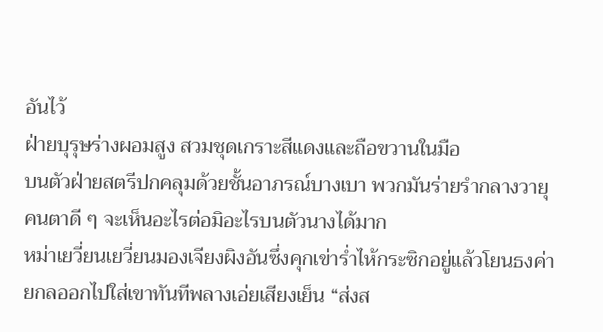อันไว้
ฝ่ายบุรุษร่างผอมสูง สวมชุดเกราะสีแดงและถือขวานในมือ
บนตัวฝ่ายสตรีปกคลุมด้วยชั้นอาภรณ์บางเบา พวกมันร่ายรำกลางวายุ คนตาดี ๆ จะเห็นอะไรต่อมิอะไรบนตัวนางได้มาก
หม่าเยวี่ยนเยวี่ยนมองเจียงผิงอันซึ่งคุกเข่าร่ำไห้กระซิกอยู่แล้วโยนธงค่ายกลออกไปใส่เขาทันทีพลางเอ่ยเสียงเย็น “ส่งส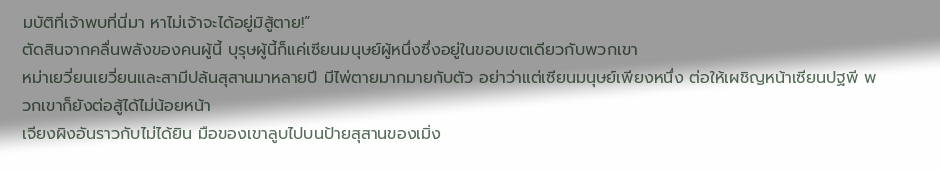มบัติที่เจ้าพบที่นี่มา หาไม่เจ้าจะได้อยู่มิสู้ตาย!”
ตัดสินจากคลื่นพลังของคนผู้นี้ บุรุษผู้นี้ก็แค่เซียนมนุษย์ผู้หนึ่งซึ่งอยู่ในขอบเขตเดียวกับพวกเขา
หม่าเยวี่ยนเยวี่ยนและสามีปล้นสุสานมาหลายปี มีไพ่ตายมากมายกับตัว อย่าว่าแต่เซียนมนุษย์เพียงหนึ่ง ต่อให้เผชิญหน้าเซียนปฐพี พวกเขาก็ยังต่อสู้ได้ไม่น้อยหน้า
เจียงผิงอันราวกับไม่ได้ยิน มือของเขาลูบไปบนป้ายสุสานของเมิ่ง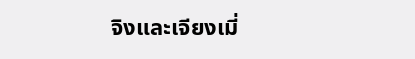จิงและเจียงเมี่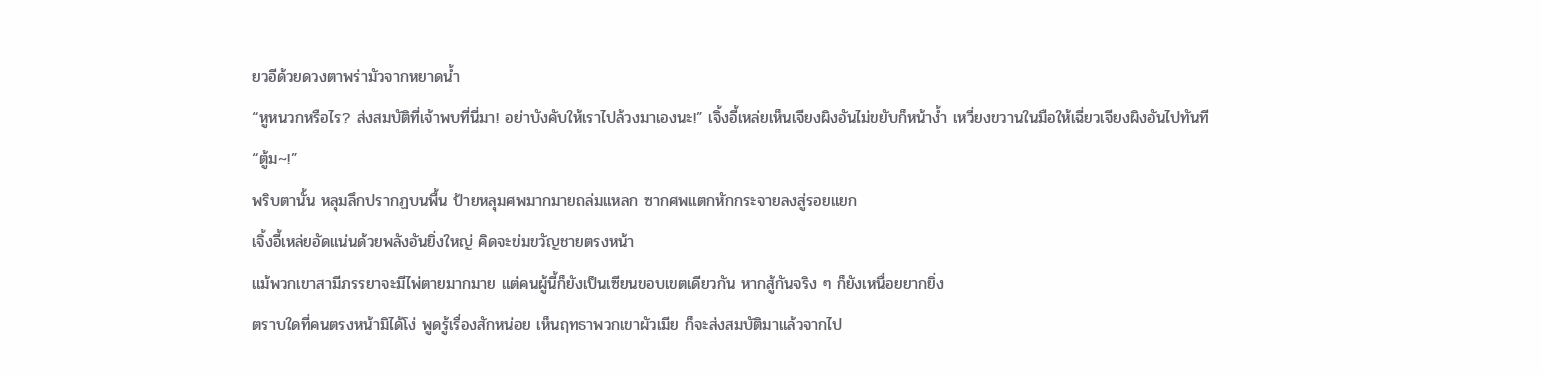ยวอีด้วยดวงตาพร่ามัวจากหยาดน้ำ
“หูหนวกหรือไร? ส่งสมบัติที่เจ้าพบที่นี่มา! อย่าบังคับให้เราไปล้วงมาเองนะ!” เจิ้งอี้เหล่ยเห็นเจียงผิงอันไม่ขยับก็หน้าง้ำ เหวี่ยงขวานในมือให้เฉี่ยวเจียงผิงอันไปทันที
“ตู้ม~!”
พริบตานั้น หลุมลึกปรากฏบนพื้น ป้ายหลุมศพมากมายถล่มแหลก ซากศพแตกหักกระจายลงสู่รอยแยก
เจิ้งอี้เหล่ยอัดแน่นด้วยพลังอันยิ่งใหญ่ คิดจะข่มขวัญชายตรงหน้า
แม้พวกเขาสามีภรรยาจะมีไพ่ตายมากมาย แต่คนผู้นี้ก็ยังเป็นเซียนขอบเขตเดียวกัน หากสู้กันจริง ๆ ก็ยังเหนื่อยยากยิ่ง
ตราบใดที่คนตรงหน้ามิได้โง่ พูดรู้เรื่องสักหน่อย เห็นฤทธาพวกเขาผัวเมีย ก็จะส่งสมบัติมาแล้วจากไป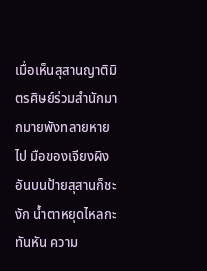เมื่อเห็นสุสานญาติมิตรศิษย์ร่วมสำนักมากมายพังทลายหายไป มือของเจียงผิงอันบนป้ายสุสานก็ชะงัก น้ำตาหยุดไหลกะทันหัน ความ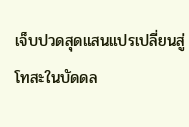เจ็บปวดสุดแสนแปรเปลี่ยนสู่โทสะในบัดดล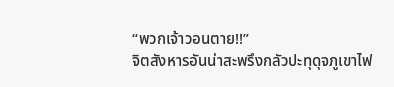“พวกเจ้าวอนตาย!!”
จิตสังหารอันน่าสะพรึงกลัวปะทุดุจภูเขาไฟ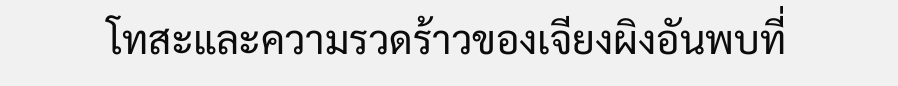โทสะและความรวดร้าวของเจียงผิงอันพบที่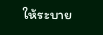ให้ระบาย